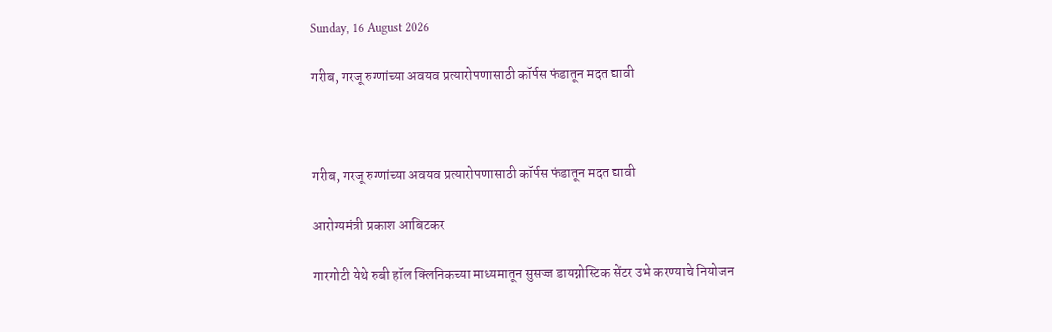Sunday, 16 August 2026

गरीब, गरजू रुग्णांच्या अवयव प्रत्यारोपणासाठी कॉर्पस फंडातून मदत द्यावी



गरीब, गरजू रुग्णांच्या अवयव प्रत्यारोपणासाठी कॉर्पस फंडातून मदत द्यावी

आरोग्यमंत्री प्रकाश आबिटकर

गारगोटी येथे रुबी हॉल क्लिनिकच्या माध्यमातून सुसज्ज डायग्नोस्टिक सेंटर उभे करण्याचे नियोजन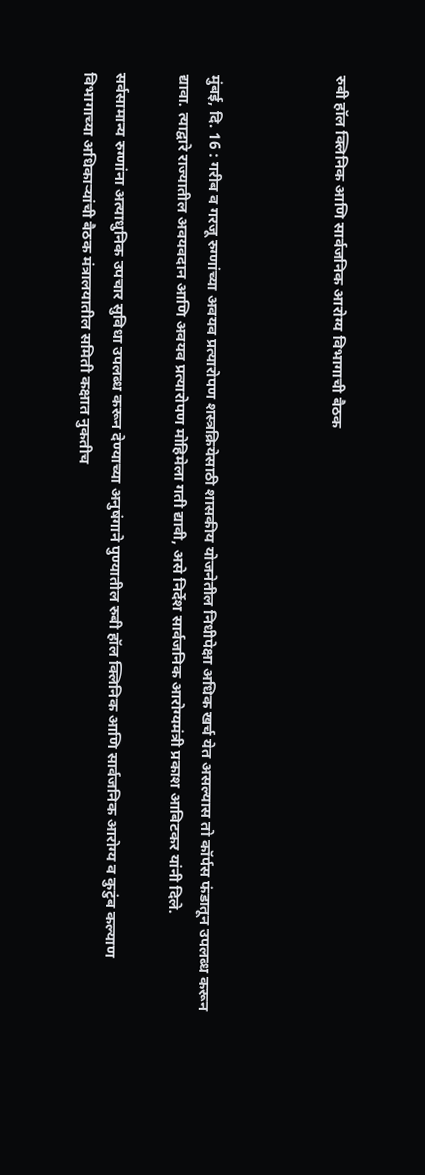रुबी हॉल क्लिनिक आणि सार्वजनिक आरोग्य विभागाची बैठक



मुंबई, दि. 16 : गरीब व गरजू रुग्णांच्या अवयव प्रत्यारोपण शस्त्रक्रियेसाठी शासकीय योजनेतील निधीपेक्षा अधिक खर्च येत असल्यास तो कॉर्पस फंडातून उपलब्ध करून द्यावा. त्याद्वारे राज्यातील अवयवदान आणि अवयव प्रत्यारोपण मोहिमेला गती द्यावी, असे निर्देश सार्वजनिक आरोग्यमंत्री प्रकाश आबिटकर यांनी दिले.

सर्वसामान्य रुग्णांना अत्याधुनिक उपचार सुविधा उपलब्ध करून देण्याच्या अनुषंगाने पुण्यातील रुबी हॉल क्लिनिक आणि सार्वजनिक आरोग्य व कुटुंब कल्याण विभागाच्या अधिकाऱ्यांची बैठक मंत्रालयातील समिती कक्षात नुकतीच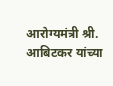आरोग्यमंत्री श्री. आबिटकर यांच्या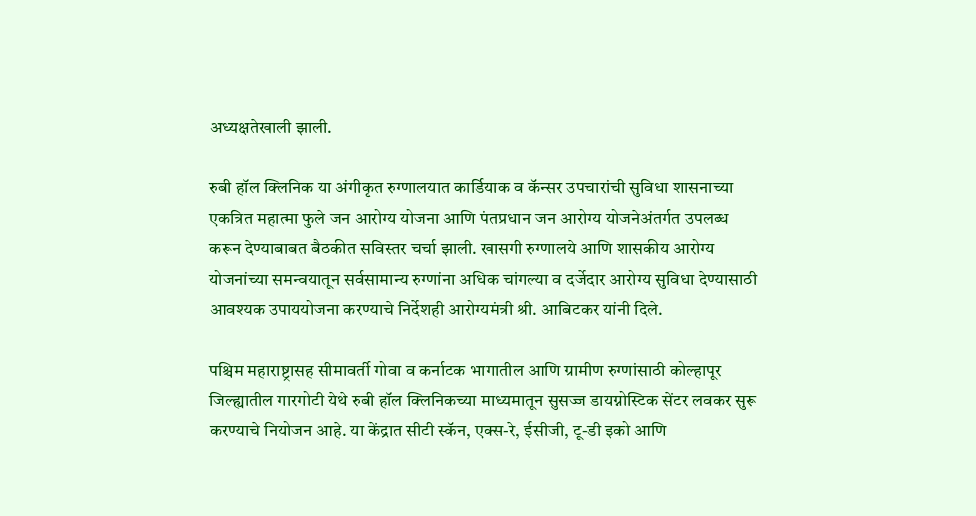अध्यक्षतेखाली झाली.

रुबी हॉल क्लिनिक या अंगीकृत रुग्णालयात कार्डियाक व कॅन्सर उपचारांची सुविधा शासनाच्या एकत्रित महात्मा फुले जन आरोग्य योजना आणि पंतप्रधान जन आरोग्य योजनेअंतर्गत उपलब्ध करून देण्याबाबत बैठकीत सविस्तर चर्चा झाली. खासगी रुग्णालये आणि शासकीय आरोग्य योजनांच्या समन्वयातून सर्वसामान्य रुग्णांना अधिक चांगल्या व दर्जेदार आरोग्य सुविधा देण्यासाठी आवश्यक उपाययोजना करण्याचे निर्देशही आरोग्यमंत्री श्री. आबिटकर यांनी दिले.

पश्चिम महाराष्ट्रासह सीमावर्ती गोवा व कर्नाटक भागातील आणि ग्रामीण रुग्णांसाठी कोल्हापूर जिल्ह्यातील गारगोटी येथे रुबी हॉल क्लिनिकच्या माध्यमातून सुसज्ज डायग्नोस्टिक सेंटर लवकर सुरू करण्याचे नियोजन आहे. या केंद्रात सीटी स्कॅन, एक्स-रे, ईसीजी, टू-डी इको आणि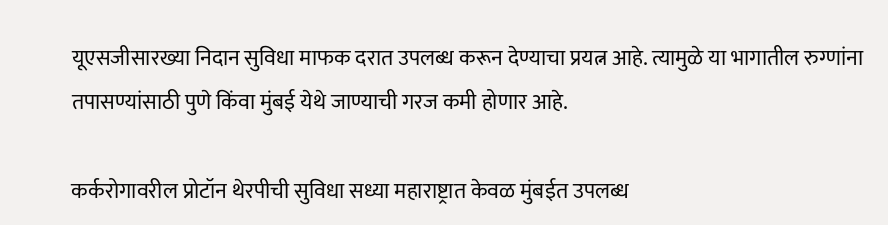यूएसजीसारख्या निदान सुविधा माफक दरात उपलब्ध करून देण्याचा प्रयत्न आहे. त्यामुळे या भागातील रुग्णांना तपासण्यांसाठी पुणे किंवा मुंबई येथे जाण्याची गरज कमी होणार आहे.

कर्करोगावरील प्रोटॉन थेरपीची सुविधा सध्या महाराष्ट्रात केवळ मुंबईत उपलब्ध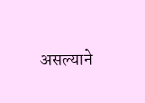असल्याने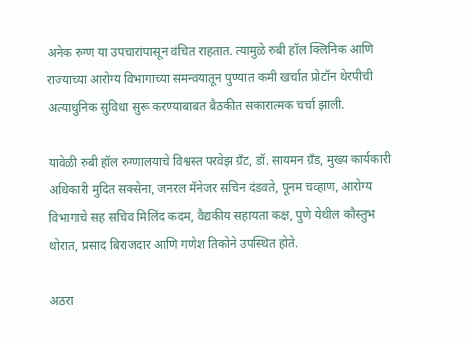अनेक रुग्ण या उपचारांपासून वंचित राहतात. त्यामुळे रुबी हॉल क्लिनिक आणि राज्याच्या आरोग्य विभागाच्या समन्वयातून पुण्यात कमी खर्चात प्रोटॉन थेरपीची अत्याधुनिक सुविधा सुरू करण्याबाबत बैठकीत सकारात्मक चर्चा झाली.

यावेळी रुबी हॉल रुग्णालयाचे विश्वस्त परवेझ ग्रँट, डॉ. सायमन ग्रँड, मुख्य कार्यकारी अधिकारी मुदित सक्सेना, जनरल मॅनेजर सचिन दंडवते, पूनम चव्हाण, आरोग्य विभागाचे सह सचिव मिलिंद कदम, वैद्यकीय सहायता कक्ष, पुणे येथील कौस्तुभ थोरात, प्रसाद बिराजदार आणि गणेश तिकोने उपस्थित होते.

अठरा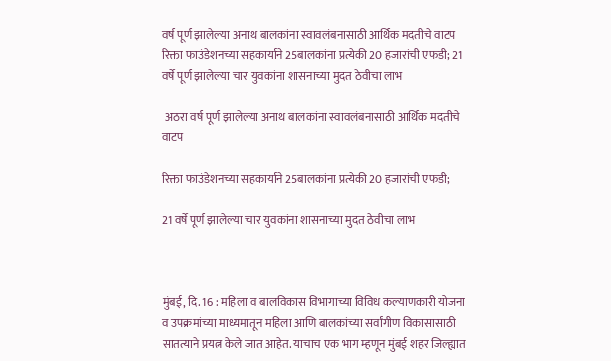वर्ष पूर्ण झालेल्या अनाथ बालकांना स्वावलंबनासाठी आर्थिक मदतीचे वाटप रिक्ता फाउंडेशनच्या सहकार्याने 25बालकांना प्रत्येकी 20 हजारांची एफडी; 21 वर्षे पूर्ण झालेल्या चार युवकांना शासनाच्या मुदत ठेवीचा लाभ

 अठरा वर्ष पूर्ण झालेल्या अनाथ बालकांना स्वावलंबनासाठी आर्थिक मदतीचे वाटप

रिक्ता फाउंडेशनच्या सहकार्याने 25बालकांना प्रत्येकी 20 हजारांची एफडी;

21 वर्षे पूर्ण झालेल्या चार युवकांना शासनाच्या मुदत ठेवीचा लाभ



मुंबई, दि. 16 : महिला व बालविकास विभागाच्या विविध कल्याणकारी योजना व उपक्रमांच्या माध्यमातून महिला आणि बालकांच्या सर्वांगीण विकासासाठी सातत्याने प्रयत्न केले जात आहेत. याचाच एक भाग म्हणून मुंबई शहर जिल्ह्यात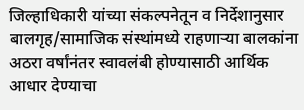जिल्हाधिकारी यांच्या संकल्पनेतून व निर्देशानुसार बालगृह/सामाजिक संस्थांमध्ये राहणाऱ्या बालकांना अठरा वर्षांनंतर स्वावलंबी होण्यासाठी आर्थिक आधार देण्याचा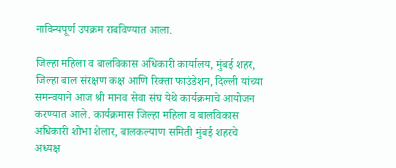नाविन्यपूर्ण उपक्रम राबविण्यात आला.

जिल्हा महिला व बालविकास अधिकारी कार्यालय, मुंबई शहर, जिल्हा बाल संरक्षण कक्ष आणि रिक्ता फाउंडेशन, दिल्ली यांच्या समन्वयाने आज श्री मानव सेवा संघ येथे कार्यक्रमाचे आयोजन करण्यात आले. कार्यक्रमास जिल्हा महिला व बालविकास अधिकारी शोभा शेलार, बालकल्याण समिती मुंबई शहरचे अध्यक्ष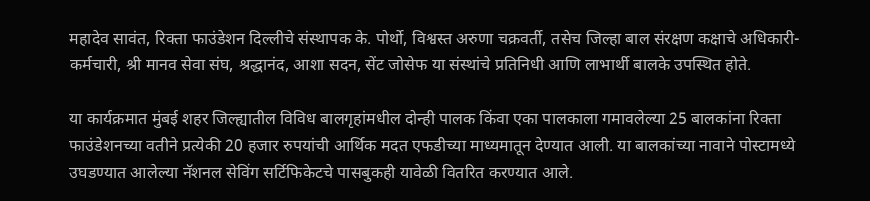महादेव सावंत, रिक्ता फाउंडेशन दिल्लीचे संस्थापक के. पोर्थो, विश्वस्त अरुणा चक्रवर्ती, तसेच जिल्हा बाल संरक्षण कक्षाचे अधिकारी-कर्मचारी, श्री मानव सेवा संघ, श्रद्धानंद, आशा सदन, सेंट जोसेफ या संस्थांचे प्रतिनिधी आणि लाभार्थी बालके उपस्थित होते.

या कार्यक्रमात मुंबई शहर जिल्ह्यातील विविध बालगृहांमधील दोन्ही पालक किंवा एका पालकाला गमावलेल्या 25 बालकांना रिक्ता फाउंडेशनच्या वतीने प्रत्येकी 20 हजार रुपयांची आर्थिक मदत एफडीच्या माध्यमातून देण्यात आली. या बालकांच्या नावाने पोस्टामध्ये उघडण्यात आलेल्या नॅशनल सेविंग सर्टिफिकेटचे पासबुकही यावेळी वितरित करण्यात आले.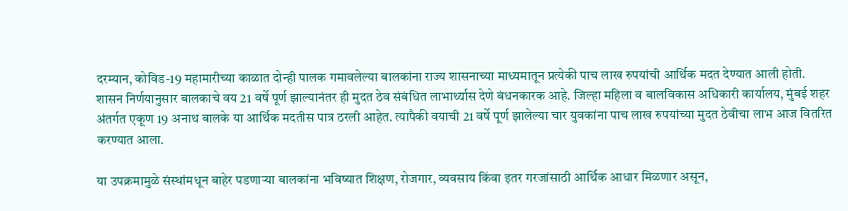दरम्यान, कोविड-19 महामारीच्या काळात दोन्ही पालक गमावलेल्या बालकांना राज्य शासनाच्या माध्यमातून प्रत्येकी पाच लाख रुपयांची आर्थिक मदत देण्यात आली होती. शासन निर्णयानुसार बालकाचे वय 21 वर्षे पूर्ण झाल्यानंतर ही मुदत ठेव संबंधित लाभार्थ्यास देणे बंधनकारक आहे. जिल्हा महिला व बालविकास अधिकारी कार्यालय, मुंबई शहर अंतर्गत एकूण 19 अनाथ बालके या आर्थिक मदतीस पात्र ठरली आहेत. त्यापैकी वयाची 21 वर्षे पूर्ण झालेल्या चार युवकांना पाच लाख रुपयांच्या मुदत ठेवीचा लाभ आज वितरित करण्यात आला.

या उपक्रमामुळे संस्थांमधून बाहेर पडणाऱ्या बालकांना भविष्यात शिक्षण, रोजगार, व्यवसाय किंवा इतर गरजांसाठी आर्थिक आधार मिळणार असून,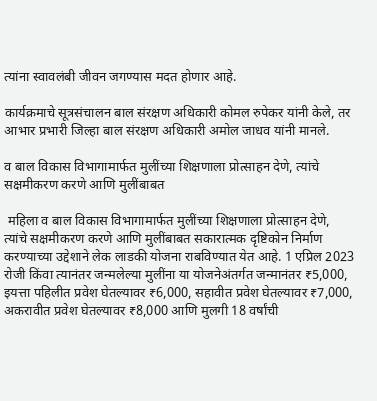त्यांना स्वावलंबी जीवन जगण्यास मदत होणार आहे.

कार्यक्रमाचे सूत्रसंचालन बाल संरक्षण अधिकारी कोमल रुपेकर यांनी केले, तर आभार प्रभारी जिल्हा बाल संरक्षण अधिकारी अमोल जाधव यांनी मानले.

व बाल विकास विभागामार्फत मुलींच्या शिक्षणाला प्रोत्साहन देणे, त्यांचे सक्षमीकरण करणे आणि मुलींबाबत

 महिला व बाल विकास विभागामार्फत मुलींच्या शिक्षणाला प्रोत्साहन देणे, त्यांचे सक्षमीकरण करणे आणि मुलींबाबत सकारात्मक दृष्टिकोन निर्माण करण्याच्या उद्देशाने लेक लाडकी योजना राबविण्यात येत आहे. 1 एप्रिल 2023 रोजी किंवा त्यानंतर जन्मलेल्या मुलींना या योजनेअंतर्गत जन्मानंतर ₹5,000, इयत्ता पहिलीत प्रवेश घेतल्यावर ₹6,000, सहावीत प्रवेश घेतल्यावर ₹7,000, अकरावीत प्रवेश घेतल्यावर ₹8,000 आणि मुलगी 18 वर्षांची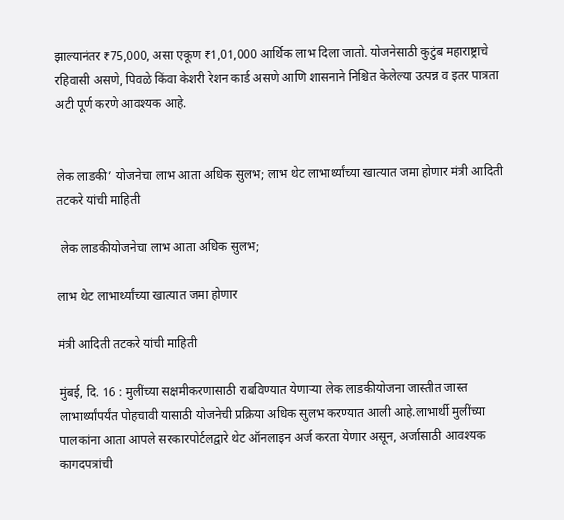झाल्यानंतर ₹75,000, असा एकूण ₹1,01,000 आर्थिक लाभ दिला जातो. योजनेसाठी कुटुंब महाराष्ट्राचे रहिवासी असणे, पिवळे किंवा केशरी रेशन कार्ड असणे आणि शासनाने निश्चित केलेल्या उत्पन्न व इतर पात्रता अटी पूर्ण करणे आवश्यक आहे.


लेक लाडकी’ योजनेचा लाभ आता अधिक सुलभ; लाभ थेट लाभार्थ्यांच्या खात्यात जमा होणार मंत्री आदिती तटकरे यांची माहिती

 लेक लाडकीयोजनेचा लाभ आता अधिक सुलभ;

लाभ थेट लाभार्थ्यांच्या खात्यात जमा होणार

मंत्री आदिती तटकरे यांची माहिती

मुंबई, दि. 16 : मुलींच्या सक्षमीकरणासाठी राबविण्यात येणाऱ्या लेक लाडकीयोजना जास्तीत जास्त लाभार्थ्यांपर्यंत पोहचावी यासाठी योजनेची प्रक्रिया अधिक सुलभ करण्यात आली आहे.लाभार्थी मुलींच्या पालकांना आता आपले सरकारपोर्टलद्वारे थेट ऑनलाइन अर्ज करता येणार असून, अर्जासाठी आवश्यक कागदपत्रांची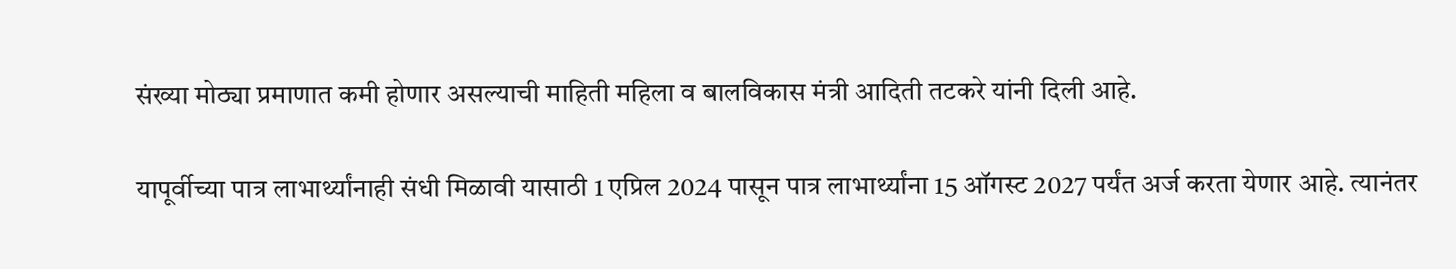संख्या मोठ्या प्रमाणात कमी होणार असल्याची माहिती महिला व बालविकास मंत्री आदिती तटकरे यांनी दिली आहे.

यापूर्वीच्या पात्र लाभार्थ्यांनाही संधी मिळावी यासाठी 1 एप्रिल 2024 पासून पात्र लाभार्थ्यांना 15 ऑगस्ट 2027 पर्यंत अर्ज करता येणार आहे. त्यानंतर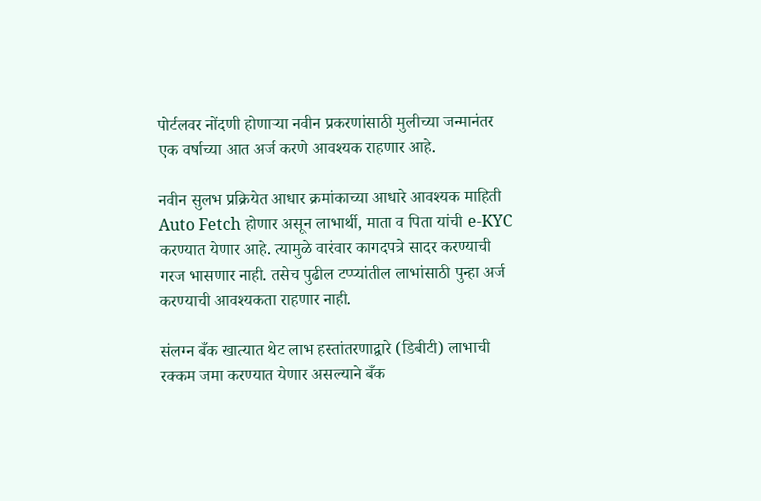पोर्टलवर नोंदणी होणाऱ्या नवीन प्रकरणांसाठी मुलीच्या जन्मानंतर एक वर्षाच्या आत अर्ज करणे आवश्यक राहणार आहे.

नवीन सुलभ प्रक्रियेत आधार क्रमांकाच्या आधारे आवश्यक माहिती Auto Fetch होणार असून लाभार्थी, माता व पिता यांची e-KYC करण्यात येणार आहे. त्यामुळे वारंवार कागदपत्रे सादर करण्याची गरज भासणार नाही. तसेच पुढील टप्प्यांतील लाभांसाठी पुन्हा अर्ज करण्याची आवश्यकता राहणार नाही.

संलग्न बँक खात्यात थेट लाभ हस्तांतरणाद्वारे (डिबीटी) लाभाची रक्कम जमा करण्यात येणार असल्याने बँक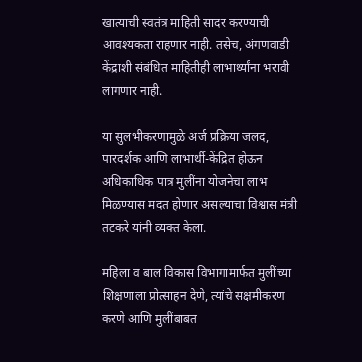खात्याची स्वतंत्र माहिती सादर करण्याची आवश्यकता राहणार नाही. तसेच, अंगणवाडी केंद्राशी संबंधित माहितीही लाभार्थ्यांना भरावी लागणार नाही.

या सुलभीकरणामुळे अर्ज प्रक्रिया जलद, पारदर्शक आणि लाभार्थी-केंद्रित होऊन अधिकाधिक पात्र मुलींना योजनेचा लाभ मिळण्यास मदत होणार असल्याचा विश्वास मंत्री तटकरे यांनी व्यक्त केला.

महिला व बाल विकास विभागामार्फत मुलींच्या शिक्षणाला प्रोत्साहन देणे, त्यांचे सक्षमीकरण करणे आणि मुलींबाबत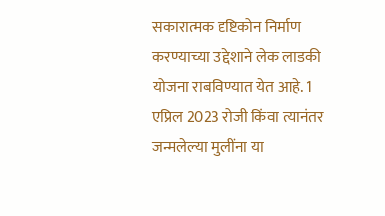सकारात्मक दृष्टिकोन निर्माण करण्याच्या उद्देशाने लेक लाडकी योजना राबविण्यात येत आहे. 1 एप्रिल 2023 रोजी किंवा त्यानंतर जन्मलेल्या मुलींना या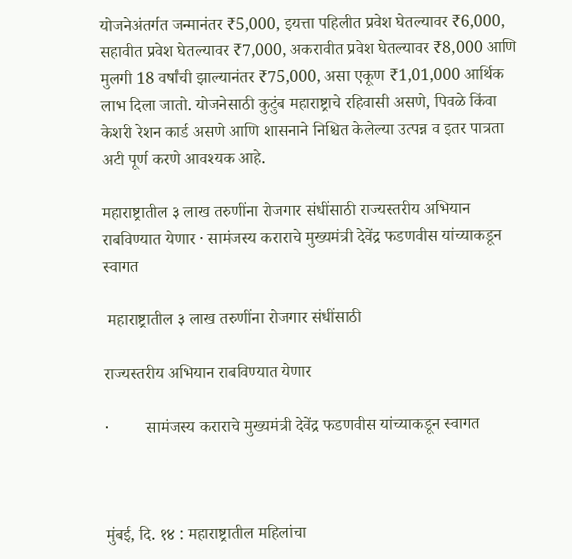योजनेअंतर्गत जन्मानंतर ₹5,000, इयत्ता पहिलीत प्रवेश घेतल्यावर ₹6,000, सहावीत प्रवेश घेतल्यावर ₹7,000, अकरावीत प्रवेश घेतल्यावर ₹8,000 आणि मुलगी 18 वर्षांची झाल्यानंतर ₹75,000, असा एकूण ₹1,01,000 आर्थिक लाभ दिला जातो. योजनेसाठी कुटुंब महाराष्ट्राचे रहिवासी असणे, पिवळे किंवा केशरी रेशन कार्ड असणे आणि शासनाने निश्चित केलेल्या उत्पन्न व इतर पात्रता अटी पूर्ण करणे आवश्यक आहे.

महाराष्ट्रातील ३ लाख तरुणींना रोजगार संधींसाठी राज्यस्तरीय अभियान राबविण्यात येणार · सामंजस्य कराराचे मुख्यमंत्री देवेंद्र फडणवीस यांच्याकडून स्वागत

 महाराष्ट्रातील ३ लाख तरुणींना रोजगार संधींसाठी

राज्यस्तरीय अभियान राबविण्यात येणार

·         सामंजस्य कराराचे मुख्यमंत्री देवेंद्र फडणवीस यांच्याकडून स्वागत



मुंबई, दि. १४ : महाराष्ट्रातील महिलांचा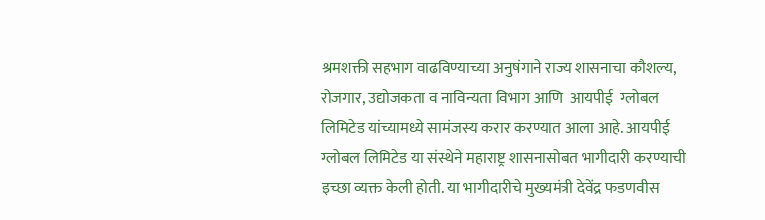श्रमशक्ती सहभाग वाढविण्याच्या अनुषंगाने राज्य शासनाचा कौशल्य, रोजगार, उद्योजकता व नाविन्यता विभाग आणि  आयपीई  ग्लोबल लिमिटेड यांच्यामध्ये सामंजस्य करार करण्यात आला आहे. आयपीई ग्लोबल लिमिटेड या संस्थेने महाराष्ट्र शासनासोबत भागीदारी करण्याची इच्छा व्यक्त केली होती. या भागीदारीचे मुख्यमंत्री देवेंद्र फडणवीस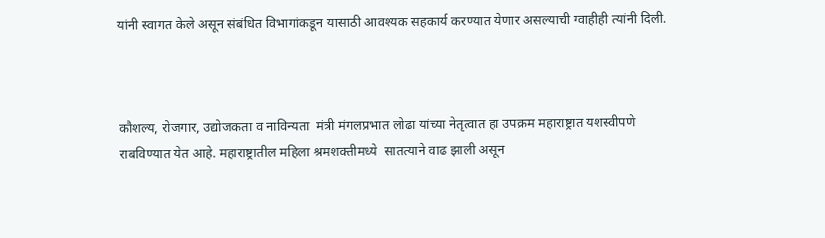यांनी स्वागत केले असून संबंधित विभागांकडून यासाठी आवश्यक सहकार्य करण्यात येणार असल्याची ग्वाहीही त्यांनी दिली.



कौशल्य, रोजगार, उद्योजकता व नाविन्यता  मंत्री मंगलप्रभात लोढा यांच्या नेतृत्वात हा उपक्रम महाराष्ट्रात यशस्वीपणे राबविण्यात येत आहे. महाराष्ट्रातील महिला श्रमशक्तीमध्य‍े  सातत्याने वाढ झाली असून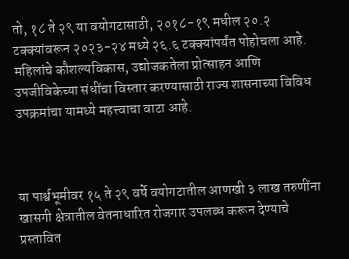तो, १८ ते २९ या वयोगटासाठी, २०१८-१९ मधील २०.२ टक्क्यांवरून २०२३-२४ मध्ये २६.६ टक्क्यांपर्यंत पोहोचला आहे. महिलांचे कौशल्यविकास, उद्योजकतेला प्रोत्साहन आणि उपजीविकेच्या संधींचा विस्तार करण्यासाठी राज्य शासनाच्या विविध उपक्रमांचा यामध्ये महत्त्वाचा वाटा आहे.



या पार्श्वभूमीवर १५ ते २९ वर्षे वयोगटातील आणखी ३ लाख तरुणींना खासगी क्षेत्रातील वेतनाधारित रोजगार उपलब्ध करून देण्याचे प्रस्तावित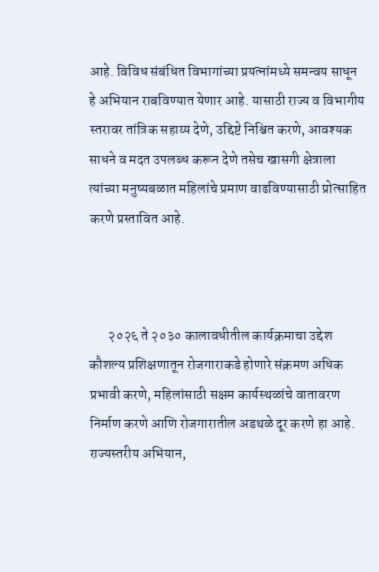आहे. विविध संबंधित विभागांच्या प्रयत्नांमध्ये समन्वय साधून हे अभियान राबविण्यात येणार आहे. यासाठी राज्य व विभागीय स्तरावर तांत्रिक सहाय्य देणे, उद्दिष्टे निश्चित करणे, आवश्यक साधने व मदत उपलब्ध करून देणे तसेच खासगी क्षेत्राला त्यांच्या मनुष्यबळात महिलांचे प्रमाण वाढविण्यासाठी प्रोत्साहित करणे प्रस्तावित आहे.



       २०२६ ते २०३० कालावधीतील कार्यक्रमाचा उद्देश कौशल्य प्रशिक्षणातून रोजगाराकडे होणारे संक्रमण अधिक प्रभावी करणे, महिलांसाठी सक्षम कार्यस्थळांचे वातावरण निर्माण करणे आणि रोजगारातील अडथळे दूर करणे हा आहे. राज्यस्तरीय अभियान,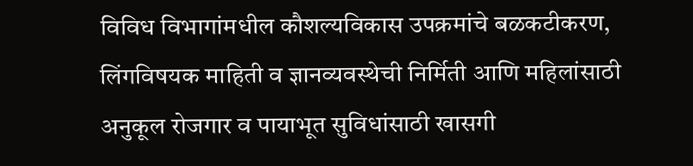विविध विभागांमधील कौशल्यविकास उपक्रमांचे बळकटीकरण, लिंगविषयक माहिती व ज्ञानव्यवस्थेची निर्मिती आणि महिलांसाठी अनुकूल रोजगार व पायाभूत सुविधांसाठी खासगी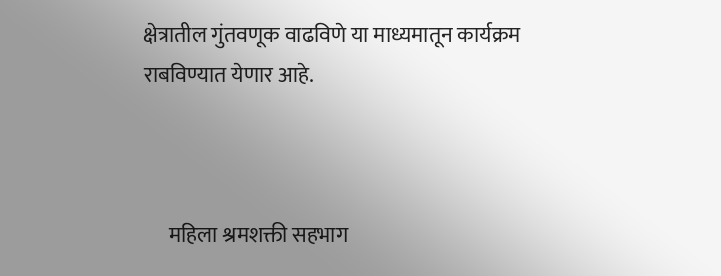क्षेत्रातील गुंतवणूक वाढविणे या माध्यमातून कार्यक्रम राबविण्यात येणार आहे.



      महिला श्रमशक्ती सहभाग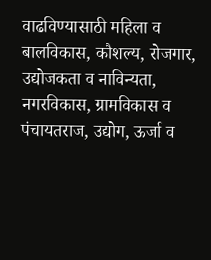वाढविण्यासाठी महिला व बालविकास, कौशल्य, रोजगार, उद्योजकता व नाविन्यता, नगरविकास, ग्रामविकास व पंचायतराज, उद्योग, ऊर्जा व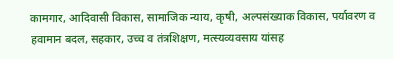कामगार, आदिवासी विकास, सामाजिक न्याय, कृषी, अल्पसंख्याक विकास, पर्यावरण व हवामान बदल, सहकार, उच्च व तंत्रशिक्षण, मत्स्यव्यवसाय यांसह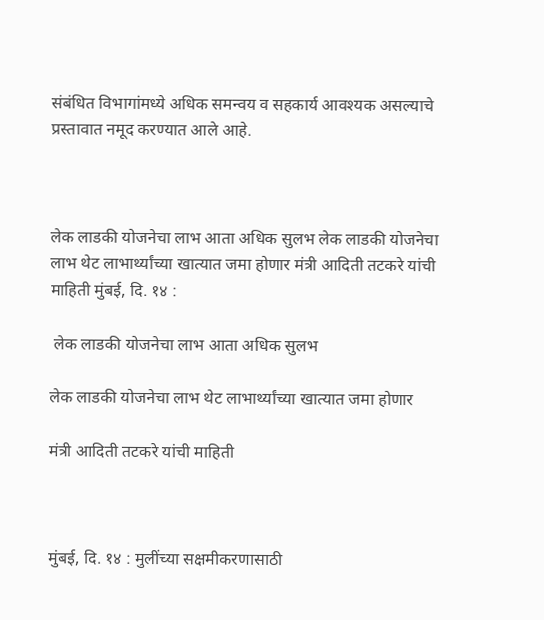संबंधित विभागांमध्ये अधिक समन्वय व सहकार्य आवश्यक असल्याचे प्रस्तावात नमूद करण्यात आले आहे.



लेक लाडकी योजनेचा लाभ आता अधिक सुलभ लेक लाडकी योजनेचा लाभ थेट लाभार्थ्यांच्या खात्यात जमा होणार मंत्री आदिती तटकरे यांची माहिती मुंबई, दि. १४ :

 लेक लाडकी योजनेचा लाभ आता अधिक सुलभ

लेक लाडकी योजनेचा लाभ थेट लाभार्थ्यांच्या खात्यात जमा होणार

मंत्री आदिती तटकरे यांची माहिती



मुंबई, दि. १४ : मुलींच्या सक्षमीकरणासाठी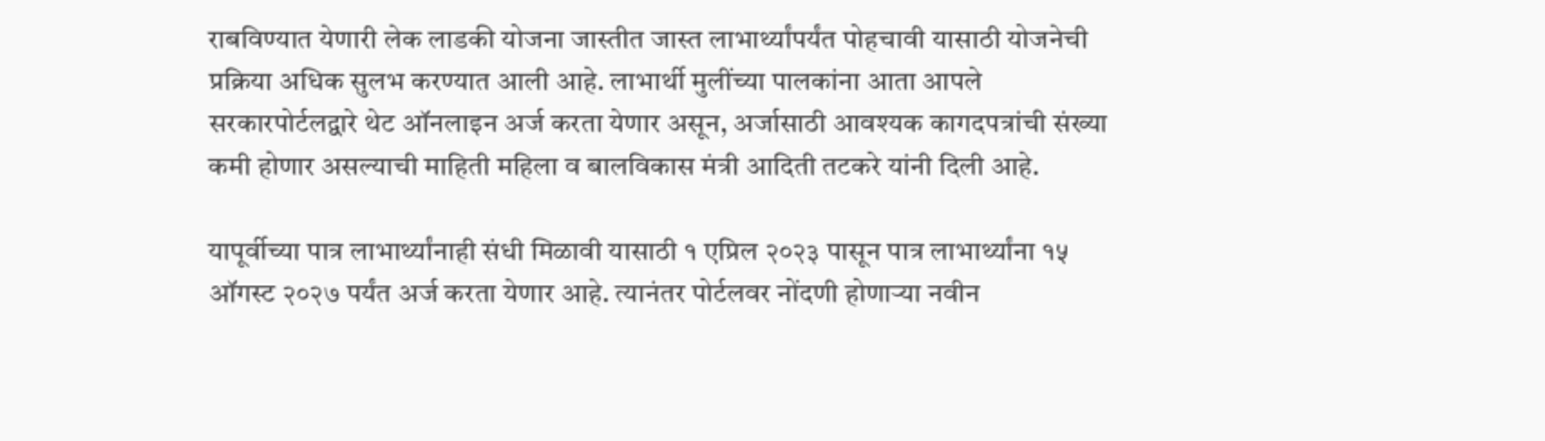राबविण्यात येणारी लेक लाडकी योजना जास्तीत जास्त लाभार्थ्यांपर्यंत पोहचावी यासाठी योजनेची प्रक्रिया अधिक सुलभ करण्यात आली आहे. लाभार्थी मुलींच्या पालकांना आता आपले सरकारपोर्टलद्वारे थेट ऑनलाइन अर्ज करता येणार असून, अर्जासाठी आवश्यक कागदपत्रांची संख्या कमी होणार असल्याची माहिती महिला व बालविकास मंत्री आदिती तटकरे यांनी दिली आहे.

यापूर्वीच्या पात्र लाभार्थ्यांनाही संधी मिळावी यासाठी १ एप्रिल २०२३ पासून पात्र लाभार्थ्यांना १५ ऑगस्ट २०२७ पर्यंत अर्ज करता येणार आहे. त्यानंतर पोर्टलवर नोंदणी होणाऱ्या नवीन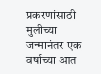प्रकरणांसाठी मुलीच्या जन्मानंतर एक वर्षाच्या आत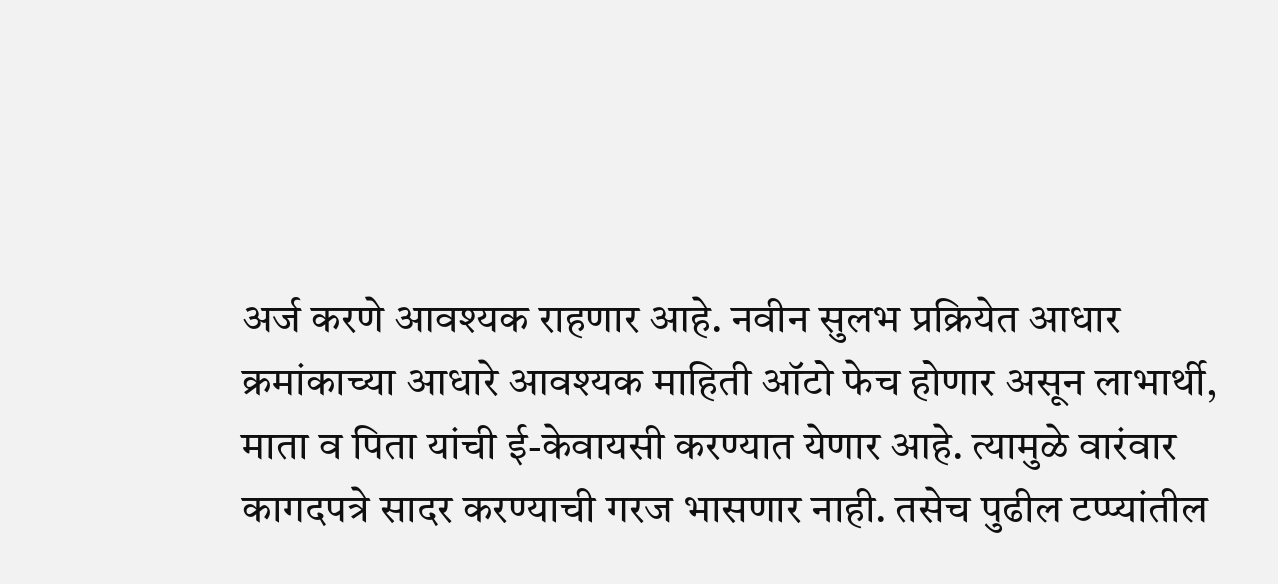अर्ज करणे आवश्यक राहणार आहे. नवीन सुलभ प्रक्रियेत आधार क्रमांकाच्या आधारे आवश्यक माहिती ऑटो फेच होणार असून लाभार्थी, माता व पिता यांची ई-केवायसी करण्यात येणार आहे. त्यामुळे वारंवार कागदपत्रे सादर करण्याची गरज भासणार नाही. तसेच पुढील टप्प्यांतील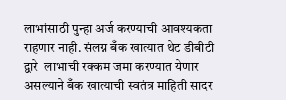लाभांसाठी पुन्हा अर्ज करण्याची आवश्यकता  राहणार नाही. संलग्न बँक खात्यात थेट डीबीटी द्वारे  लाभाची रक्कम जमा करण्यात येणार असल्याने बँक खात्याची स्वतंत्र माहिती सादर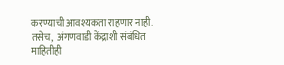करण्याची आवश्यकता राहणार नाही. तसेच,  अंगणवाडी केंद्राशी संबंधित माहितीही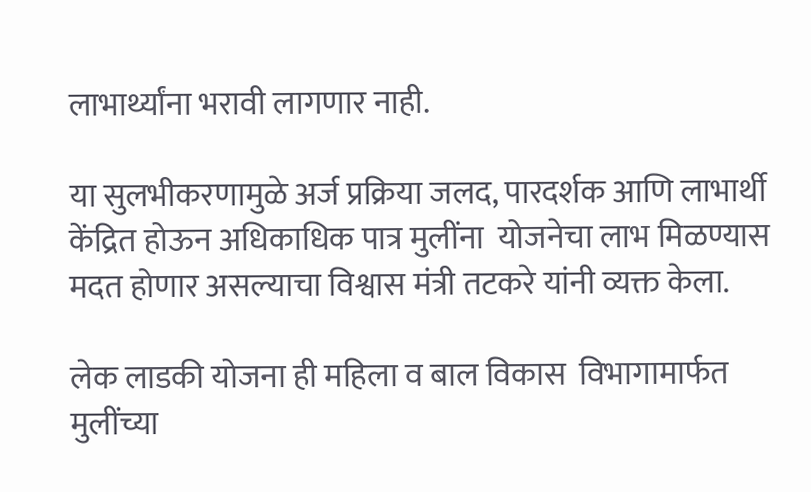लाभार्थ्यांना भरावी लागणार नाही.

या सुलभीकरणामुळे अर्ज प्रक्रिया जलद, पारदर्शक आणि लाभार्थी केंद्रित होऊन अधिकाधिक पात्र मुलींना  योजनेचा लाभ मिळण्यास मदत होणार असल्याचा विश्वास मंत्री तटकरे यांनी व्यक्त केला.

लेक लाडकी योजना ही महिला व बाल विकास  विभागामार्फत  मुलींच्या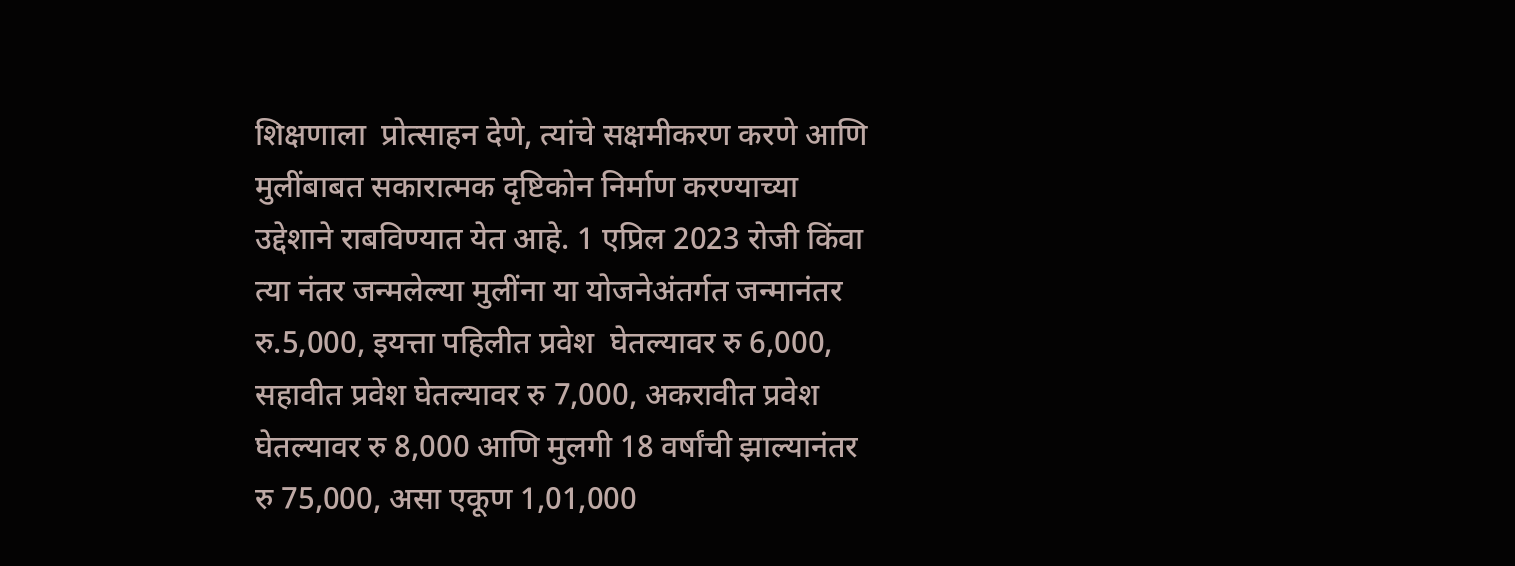शिक्षणाला  प्रोत्साहन देणे, त्यांचे सक्षमीकरण करणे आणि मुलींबाबत सकारात्मक दृष्टिकोन निर्माण करण्याच्या उद्देशाने राबविण्यात येत आहे. 1 एप्रिल 2023 रोजी किंवा त्या नंतर जन्मलेल्या मुलींना या योजनेअंतर्गत जन्मानंतर रु.5,000, इयत्ता पहिलीत प्रवेश  घेतल्यावर रु 6,000, सहावीत प्रवेश घेतल्यावर रु 7,000, अकरावीत प्रवेश घेतल्यावर रु 8,000 आणि मुलगी 18 वर्षांची झाल्यानंतर रु 75,000, असा एकूण 1,01,000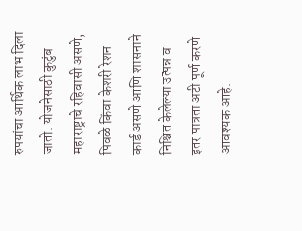रुपयांचा आर्थिक लाभ दिला जातो. योजनेसाठी कुटुंब महाराष्ट्राचे रहिवासी असणे, पिवळे किंवा केशरी रेशन कार्ड असणे आणि शासनाने निश्चित केलेल्या उत्पन्न व इतर पात्रता अटी पूर्ण करणे आवश्यक आहे.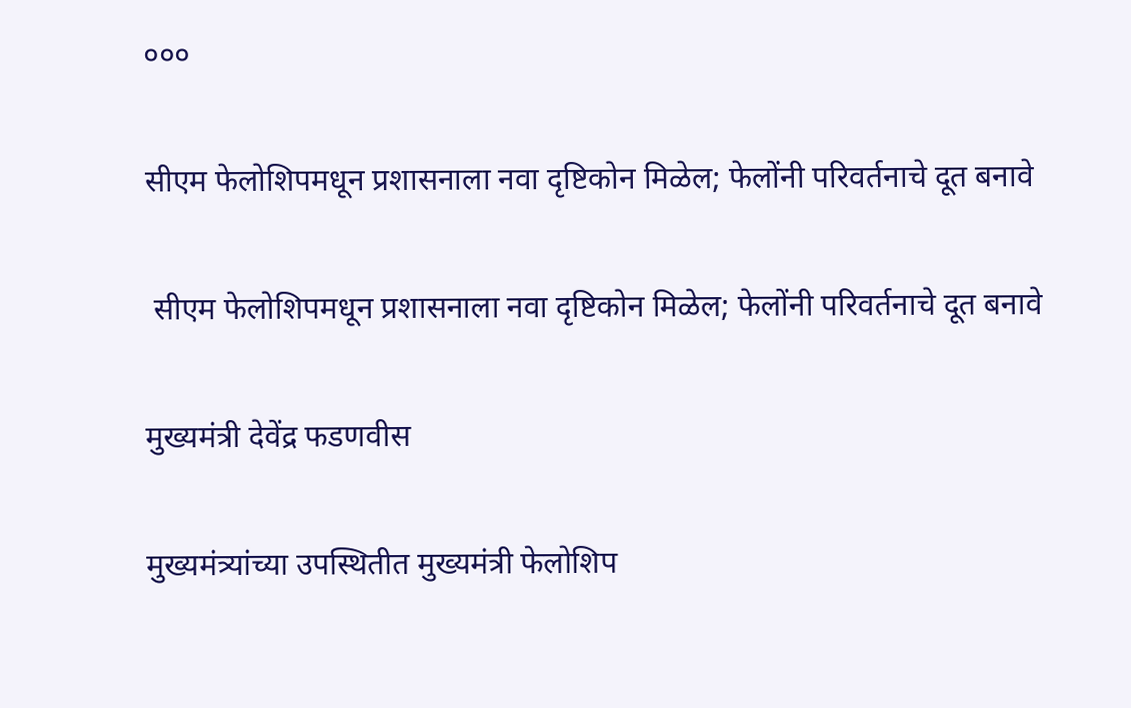०००

सीएम फेलोशिपमधून प्रशासनाला नवा दृष्टिकोन मिळेल; फेलोंनी परिवर्तनाचे दूत बनावे

 सीएम फेलोशिपमधून प्रशासनाला नवा दृष्टिकोन मिळेल; फेलोंनी परिवर्तनाचे दूत बनावे

मुख्यमंत्री देवेंद्र फडणवीस

मुख्यमंत्र्यांच्या उपस्थितीत मुख्यमंत्री फेलोशिप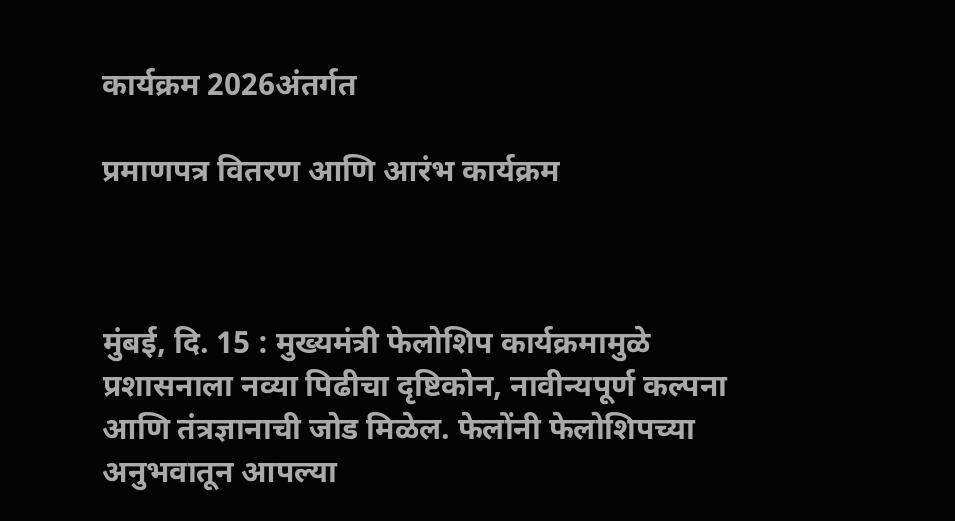कार्यक्रम 2026अंतर्गत

प्रमाणपत्र वितरण आणि आरंभ कार्यक्रम



मुंबई, दि. 15 : मुख्यमंत्री फेलोशिप कार्यक्रमामुळे प्रशासनाला नव्या पिढीचा दृष्टिकोन, नावीन्यपूर्ण कल्पना आणि तंत्रज्ञानाची जोड मिळेल. फेलोंनी फेलोशिपच्या अनुभवातून आपल्या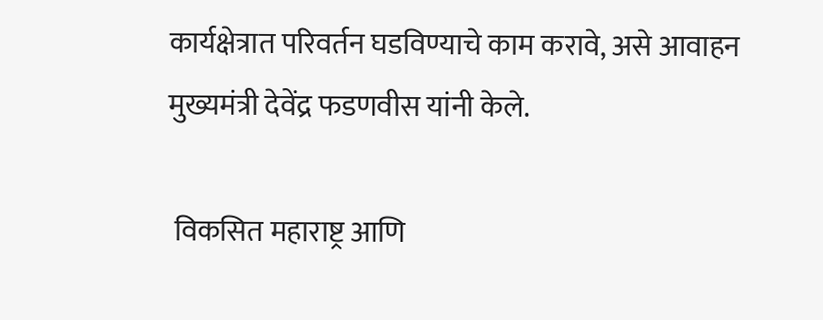कार्यक्षेत्रात परिवर्तन घडविण्याचे काम करावे, असे आवाहन मुख्यमंत्री देवेंद्र फडणवीस यांनी केले.

 विकसित महाराष्ट्र आणि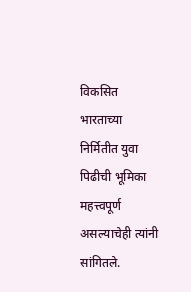विकसित भारताच्या निर्मितीत युवा पिढीची भूमिका महत्त्वपूर्ण असल्याचेही त्यांनी सांगितले.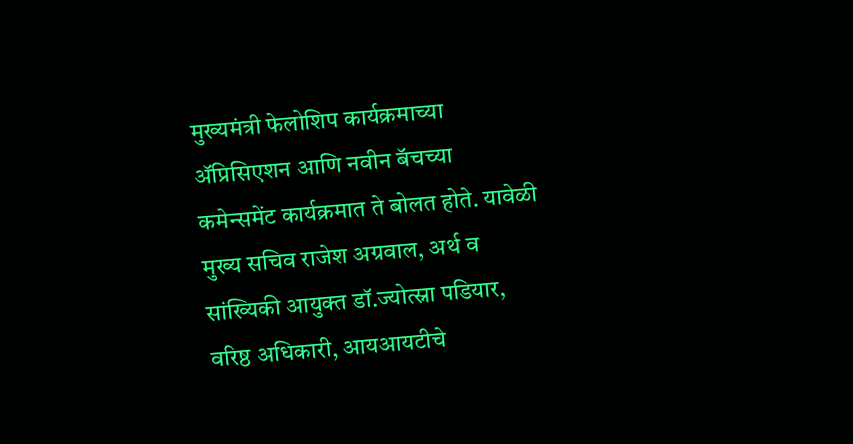मुख्यमंत्री फेलोशिप कार्यक्रमाच्या ॲप्रिसिएशन आणि नवीन बॅचच्या कमेन्समेंट कार्यक्रमात ते बोलत होते. यावेळी मुख्य सचिव राजेश अग्रवाल, अर्थ व सांख्यिकी आयुक्त डॉ.ज्योत्स्ना पडियार, वरिष्ठ अधिकारी, आयआयटीचे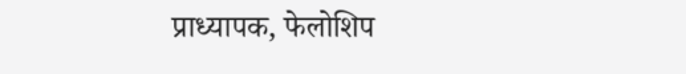प्राध्यापक, फेलोशिप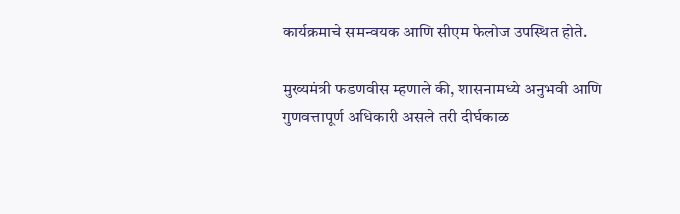कार्यक्रमाचे समन्वयक आणि सीएम फेलोज उपस्थित होते.

मुख्यमंत्री फडणवीस म्हणाले की, शासनामध्ये अनुभवी आणि गुणवत्तापूर्ण अधिकारी असले तरी दीर्घकाळ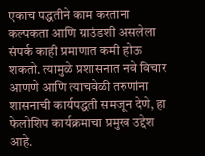एकाच पद्धतीने काम करताना कल्पकता आणि ग्राउंडशी असलेला संपर्क काही प्रमाणात कमी होऊ शकतो. त्यामुळे प्रशासनात नवे विचार आणणे आणि त्याचवेळी तरुणांना शासनाची कार्यपद्धती समजून देणे, हा फेलोशिप कार्यक्रमाचा प्रमुख उद्देश आहे.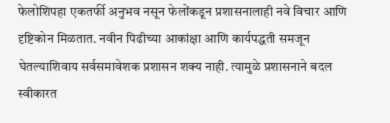फेलोशिपहा एकतर्फी अनुभव नसून फेलोंकडून प्रशासनालाही नवे विचार आणि दृष्टिकोन मिळतात. नवीन पिढीच्या आकांक्षा आणि कार्यपद्धती समजून घेतल्याशिवाय सर्वसमावेशक प्रशासन शक्य नाही. त्यामुळे प्रशासनाने बदल स्वीकारत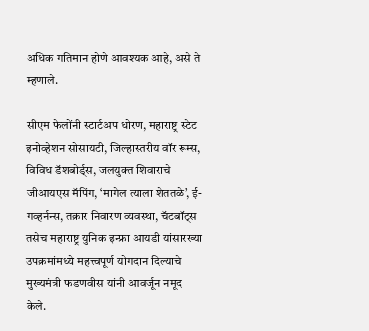अधिक गतिमान होणे आवश्यक आहे, असे ते म्हणाले.

सीएम फेलोंनी स्टार्टअप धोरण, महाराष्ट्र स्टेट इनोव्हेशन सोसायटी, जिल्हास्तरीय वॉर रूम्स, विविध डॅशबोर्ड्स, जलयुक्त शिवाराचे जीआयएस मॅपिंग, ‘मागेल त्याला शेततळे’, ई-गव्हर्नन्स, तक्रार निवारण व्यवस्था, चॅटबॉट्स तसेच महाराष्ट्र युनिक इन्फ्रा आयडी यांसारख्या उपक्रमांमध्ये महत्त्वपूर्ण योगदान दिल्याचे मुख्यमंत्री फडणवीस यांनी आवर्जून नमूद केले.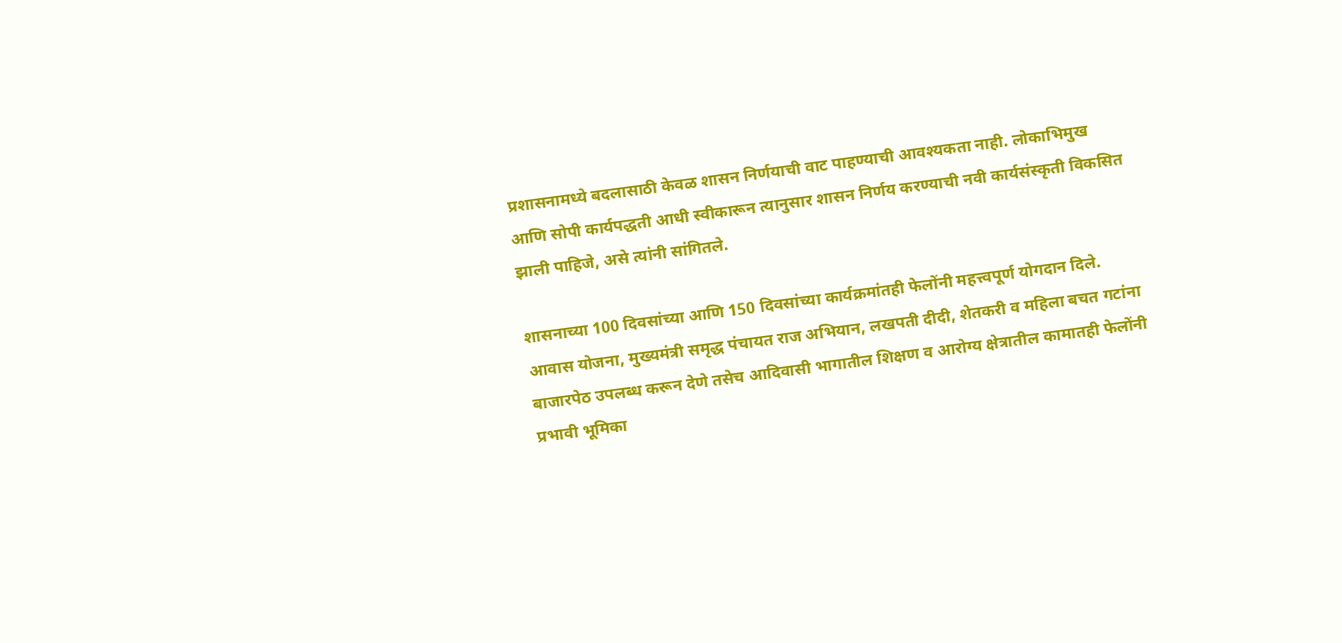प्रशासनामध्ये बदलासाठी केवळ शासन निर्णयाची वाट पाहण्याची आवश्यकता नाही. लोकाभिमुख आणि सोपी कार्यपद्धती आधी स्वीकारून त्यानुसार शासन निर्णय करण्याची नवी कार्यसंस्कृती विकसित झाली पाहिजे, असे त्यांनी सांगितले.

शासनाच्या 100 दिवसांच्या आणि 150 दिवसांच्या कार्यक्रमांतही फेलोंनी महत्त्वपूर्ण योगदान दिले. आवास योजना, मुख्यमंत्री समृद्ध पंचायत राज अभियान, लखपती दीदी, शेतकरी व महिला बचत गटांना बाजारपेठ उपलब्ध करून देणे तसेच आदिवासी भागातील शिक्षण व आरोग्य क्षेत्रातील कामातही फेलोंनी प्रभावी भूमिका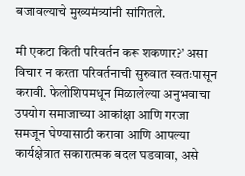बजावल्याचे मुख्यमंत्र्यांनी सांगितले.

मी एकटा किती परिवर्तन करू शकणार?’ असा विचार न करता परिवर्तनाची सुरुवात स्वतःपासून करावी. फेलोशिपमधून मिळालेल्या अनुभवाचा उपयोग समाजाच्या आकांक्षा आणि गरजा समजून घेण्यासाठी करावा आणि आपल्या कार्यक्षेत्रात सकारात्मक बदल घडवावा, असे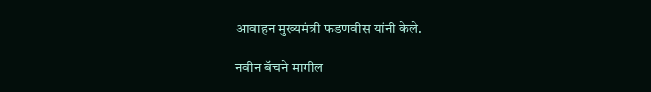आवाहन मुख्यमंत्री फडणवीस यांनी केले.

नवीन बॅचने मागील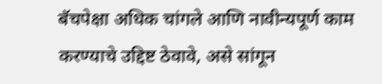बॅचपेक्षा अधिक चांगले आणि नावीन्यपूर्ण काम करण्याचे उद्दिष्ट ठेवावे, असे सांगून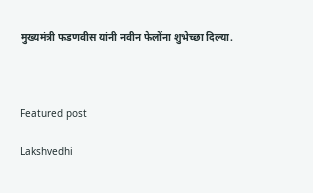मुख्यमंत्री फडणवीस यांनी नवीन फेलोंना शुभेच्छा दिल्या.



Featured post

Lakshvedhi